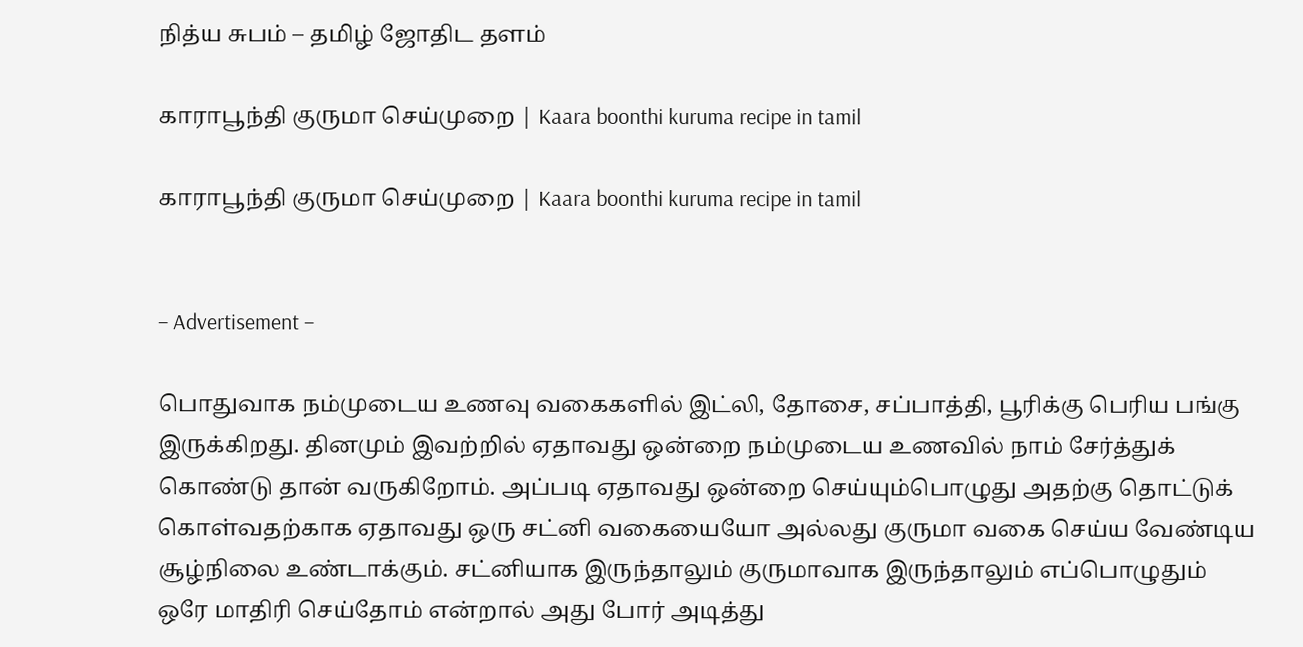நித்ய சுபம் – தமிழ் ஜோதிட தளம்

காராபூந்தி குருமா செய்முறை | Kaara boonthi kuruma recipe in tamil

காராபூந்தி குருமா செய்முறை | Kaara boonthi kuruma recipe in tamil


– Advertisement –

பொதுவாக நம்முடைய உணவு வகைகளில் இட்லி, தோசை, சப்பாத்தி, பூரிக்கு பெரிய பங்கு இருக்கிறது. தினமும் இவற்றில் ஏதாவது ஒன்றை நம்முடைய உணவில் நாம் சேர்த்துக் கொண்டு தான் வருகிறோம். அப்படி ஏதாவது ஒன்றை செய்யும்பொழுது அதற்கு தொட்டுக் கொள்வதற்காக ஏதாவது ஒரு சட்னி வகையையோ அல்லது குருமா வகை செய்ய வேண்டிய சூழ்நிலை உண்டாக்கும். சட்னியாக இருந்தாலும் குருமாவாக இருந்தாலும் எப்பொழுதும் ஒரே மாதிரி செய்தோம் என்றால் அது போர் அடித்து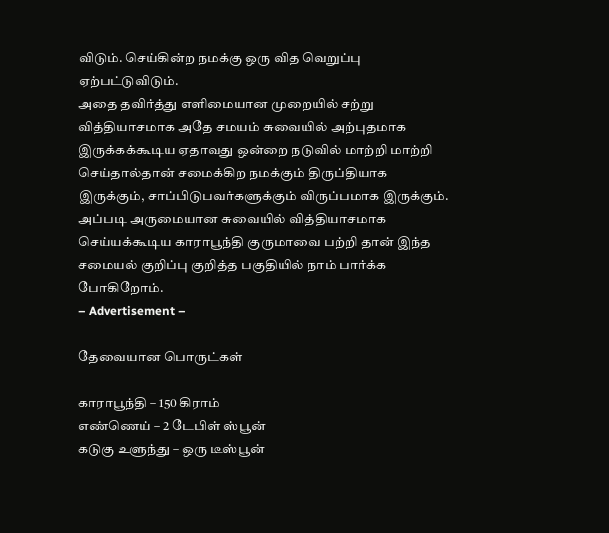விடும். செய்கின்ற நமக்கு ஒரு வித வெறுப்பு ஏற்பட்டுவிடும்.
அதை தவிர்த்து எளிமையான முறையில் சற்று வித்தியாசமாக அதே சமயம் சுவையில் அற்புதமாக இருக்கக்கூடிய ஏதாவது ஒன்றை நடுவில் மாற்றி மாற்றி செய்தால்தான் சமைக்கிற நமக்கும் திருப்தியாக இருக்கும், சாப்பிடுபவர்களுக்கும் விருப்பமாக இருக்கும். அப்படி அருமையான சுவையில் வித்தியாசமாக செய்யக்கூடிய காராபூந்தி குருமாவை பற்றி தான் இந்த சமையல் குறிப்பு குறித்த பகுதியில் நாம் பார்க்க போகிறோம்.
– Advertisement –

தேவையான பொருட்கள்

காராபூந்தி – 150 கிராம்
எண்ணெய் – 2 டேபிள் ஸ்பூன்
கடுகு உளுந்து – ஒரு டீஸ்பூன்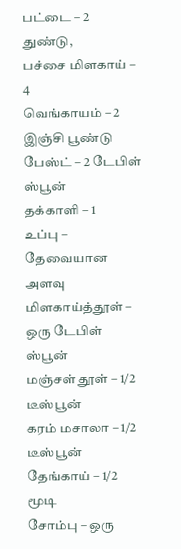பட்டை – 2 துண்டு,
பச்சை மிளகாய் – 4
வெங்காயம் – 2
இஞ்சி பூண்டு பேஸ்ட் – 2 டேபிள் ஸ்பூன்
தக்காளி – 1
உப்பு – தேவையான அளவு
மிளகாய்த்தூள் – ஒரு டேபிள் ஸ்பூன்
மஞ்சள் தூள் – 1/2 டீஸ்பூன்
கரம் மசாலா – 1/2 டீஸ்பூன்
தேங்காய் – 1/2 மூடி
சோம்பு – ஒரு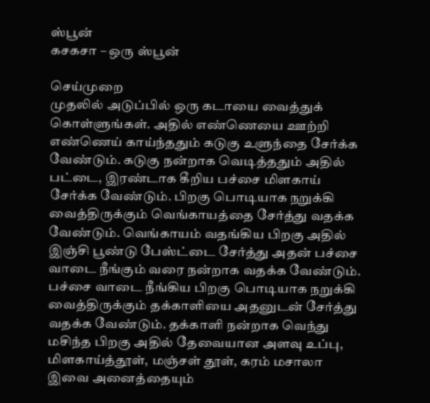ஸ்பூன்
கசகசா – ஒரு ஸ்பூன்

செய்முறை
முதலில் அடுப்பில் ஒரு கடாயை வைத்துக் கொள்ளுங்கள். அதில் எண்ணெயை ஊற்றி எண்ணெய் காய்ந்ததும் கடுகு உளுந்தை சேர்க்க வேண்டும். கடுகு நன்றாக வெடித்ததும் அதில் பட்டை, இரண்டாக கீறிய பச்சை மிளகாய் சேர்க்க வேண்டும். பிறகு பொடியாக நறுக்கி வைத்திருக்கும் வெங்காயத்தை சேர்த்து வதக்க வேண்டும். வெங்காயம் வதங்கிய பிறகு அதில் இஞ்சி பூண்டு பேஸ்ட்டை சேர்த்து அதன் பச்சை வாடை நீங்கும் வரை நன்றாக வதக்க வேண்டும்.
பச்சை வாடை நீங்கிய பிறகு பொடியாக நறுக்கி வைத்திருக்கும் தக்காளியை அதனுடன் சேர்த்து வதக்க வேண்டும். தக்காளி நன்றாக வெந்து மசிந்த பிறகு அதில் தேவையான அளவு உப்பு, மிளகாய்த்தூள், மஞ்சள் தூள், கரம் மசாலா இவை அனைத்தையும்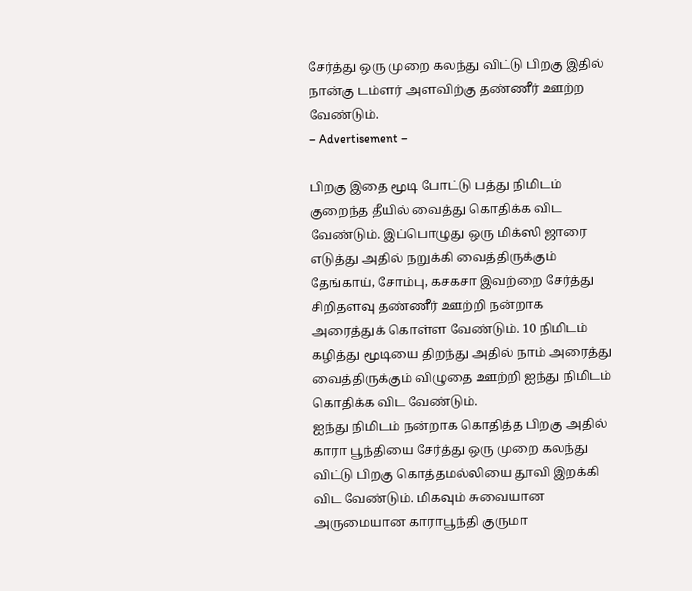சேர்த்து ஒரு முறை கலந்து விட்டு பிறகு இதில் நான்கு டம்ளர் அளவிற்கு தண்ணீர் ஊற்ற வேண்டும்.
– Advertisement –

பிறகு இதை மூடி போட்டு பத்து நிமிடம் குறைந்த தீயில் வைத்து கொதிக்க விட வேண்டும். இப்பொழுது ஒரு மிக்ஸி ஜாரை எடுத்து அதில் நறுக்கி வைத்திருக்கும் தேங்காய், சோம்பு, கசகசா இவற்றை சேர்த்து சிறிதளவு தண்ணீர் ஊற்றி நன்றாக அரைத்துக் கொள்ள வேண்டும். 10 நிமிடம் கழித்து மூடியை திறந்து அதில் நாம் அரைத்து வைத்திருக்கும் விழுதை ஊற்றி ஐந்து நிமிடம் கொதிக்க விட வேண்டும்.
ஐந்து நிமிடம் நன்றாக கொதித்த பிறகு அதில் காரா பூந்தியை சேர்த்து ஒரு முறை கலந்து விட்டு பிறகு கொத்தமல்லியை தூவி இறக்கி விட வேண்டும். மிகவும் சுவையான அருமையான காராபூந்தி குருமா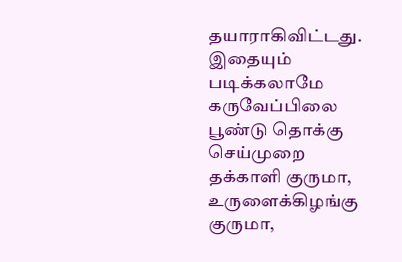தயாராகிவிட்டது.
இதையும் படிக்கலாமே கருவேப்பிலை பூண்டு தொக்கு செய்முறை
தக்காளி குருமா, உருளைக்கிழங்கு குருமா,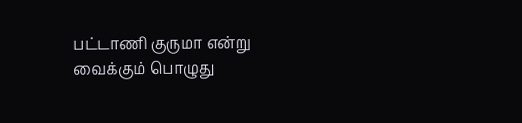பட்டாணி குருமா என்று வைக்கும் பொழுது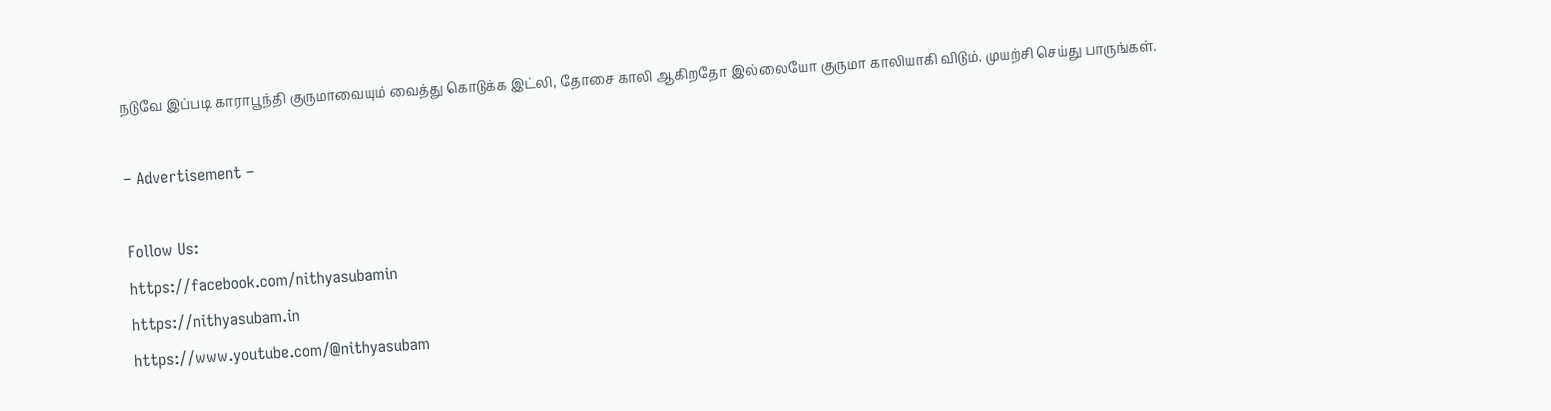நடுவே இப்படி காராபூந்தி குருமாவையும் வைத்து கொடுக்க இட்லி, தோசை காலி ஆகிறதோ இல்லையோ குருமா காலியாகி விடும். முயற்சி செய்து பாருங்கள்.

– Advertisement –

Follow Us:
https://facebook.com/nithyasubamin
https://nithyasubam.in
https://www.youtube.com/@nithyasubam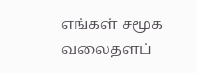எங்கள் சமூக வலைதளப்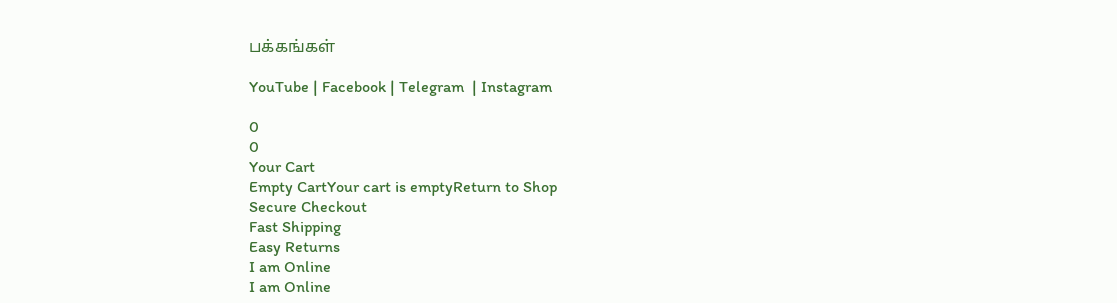பக்கங்கள்

YouTube | Facebook | Telegram  | Instagram

0
0
Your Cart
Empty CartYour cart is emptyReturn to Shop
Secure Checkout
Fast Shipping
Easy Returns
I am Online
I am Online